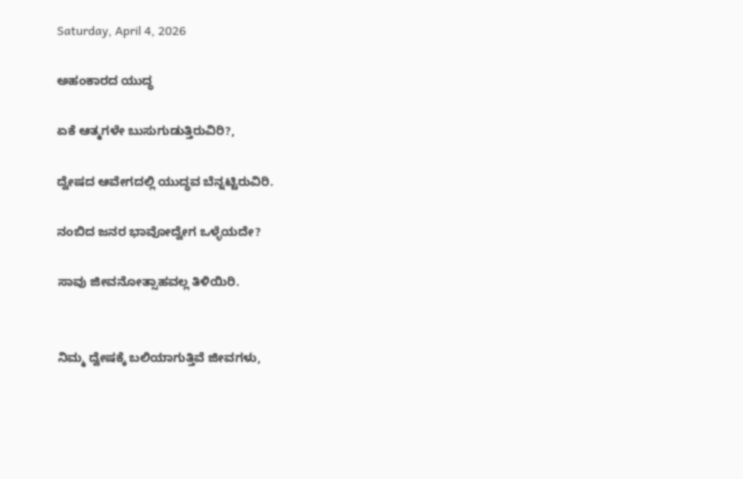Saturday, April 4, 2026

ಅಹಂಕಾರದ ಯುದ್ಧ

ಏಕೆ ಆತ್ಮಗಳೇ ಬುಸುಗುಡುತ್ತಿರುವಿರಿ?,

ದ್ವೇಷದ ಆವೇಗದಲ್ಲಿ ಯುದ್ಧವ ಬೆನ್ನಟ್ಟಿರುವಿರಿ.

ನಂಬಿದ ಜನರ ಭಾವೋದ್ವೇಗ ಒಳ್ಳೆಯದೇ?

ಸಾವು ಜೀವನೋತ್ಸಾಹವಲ್ಲ ತಿಳಿಯಿರಿ.


ನಿಮ್ಮ ದ್ವೇಷಕ್ಕೆ ಬಲಿಯಾಗುತ್ತಿವೆ ಜೀವಗಳು,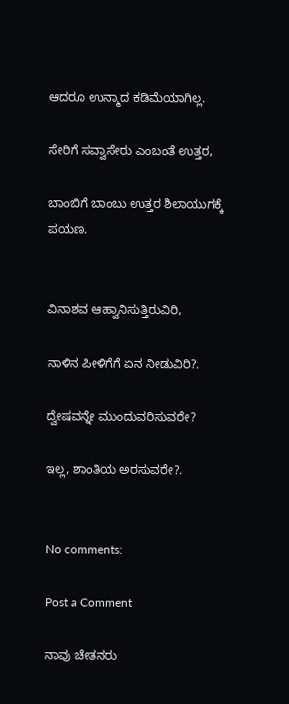ಆದರೂ ಉನ್ಮಾದ ಕಡಿಮೆಯಾಗಿಲ್ಲ.

ಸೇರಿಗೆ ಸವ್ವಾಸೇರು ಎಂಬಂತೆ ಉತ್ತರ,

ಬಾಂಬಿಗೆ ಬಾಂಬು ಉತ್ತರ ಶಿಲಾಯುಗಕ್ಕೆ ಪಯಣ.


ವಿನಾಶವ ಆಹ್ವಾನಿಸುತ್ತಿರುವಿರಿ,

ನಾಳಿನ ಪೀಳಿಗೆಗೆ ಏನ ನೀಡುವಿರಿ?.

ದ್ವೇಷವನ್ನೇ ಮುಂದುವರಿಸುವರೇ?

ಇಲ್ಲ, ಶಾಂತಿಯ ಅರಸುವರೇ?.


No comments:

Post a Comment

ನಾವು ಚೇತನರು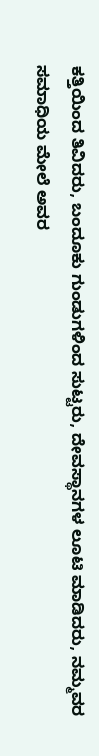ಕತ್ತಿಯಿಂದ ತಿವಿದರು, ಬಂದೂಕು ಗುಂಡುಗಳಿಂದ ಸುಟ್ಟರು, ದೇವಸ್ಥಾನಗಳ ಲೂಟಿ ಮಾಡಿದರು, ನಮ್ಮವರ ಸಮಾಧಿಯ ಮೇಲೆ ಅವರ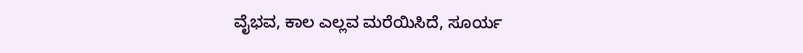ವೈಭವ, ಕಾಲ ಎಲ್ಲವ ಮರೆಯಿಸಿದೆ, ಸೂರ್ಯ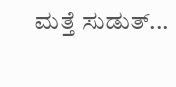ಮತ್ತೆ ಸುಡುತ್...